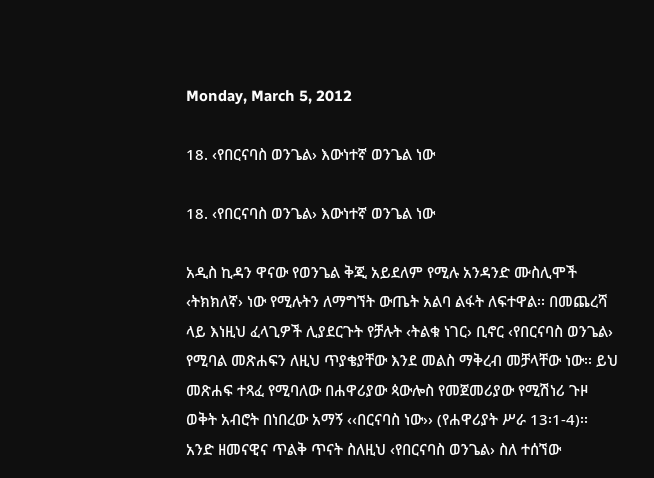Monday, March 5, 2012

18. ‹የበርናባስ ወንጌል› እውነተኛ ወንጌል ነው

18. ‹የበርናባስ ወንጌል› እውነተኛ ወንጌል ነው

አዲስ ኪዳን ዋናው የወንጌል ቅጂ አይደለም የሚሉ አንዳንድ ሙስሊሞች ‹ትክክለኛ› ነው የሚሉትን ለማግኘት ውጤት አልባ ልፋት ለፍተዋል፡፡ በመጨረሻ ላይ እነዚህ ፈላጊዎች ሊያደርጉት የቻሉት ‹ትልቁ ነገር› ቢኖር ‹የበርናባስ ወንጌል› የሚባል መጽሐፍን ለዚህ ጥያቄያቸው እንደ መልስ ማቅረብ መቻላቸው ነው፡፡ ይህ መጽሐፍ ተጻፈ የሚባለው በሐዋሪያው ጳውሎስ የመጀመሪያው የሚሽነሪ ጉዞ ወቅት አብሮት በነበረው አማኝ ‹‹በርናባስ ነው›› (የሐዋሪያት ሥራ 13፡1-4)፡፡ አንድ ዘመናዊና ጥልቅ ጥናት ስለዚህ ‹የበርናባስ ወንጌል› ስለ ተሰኘው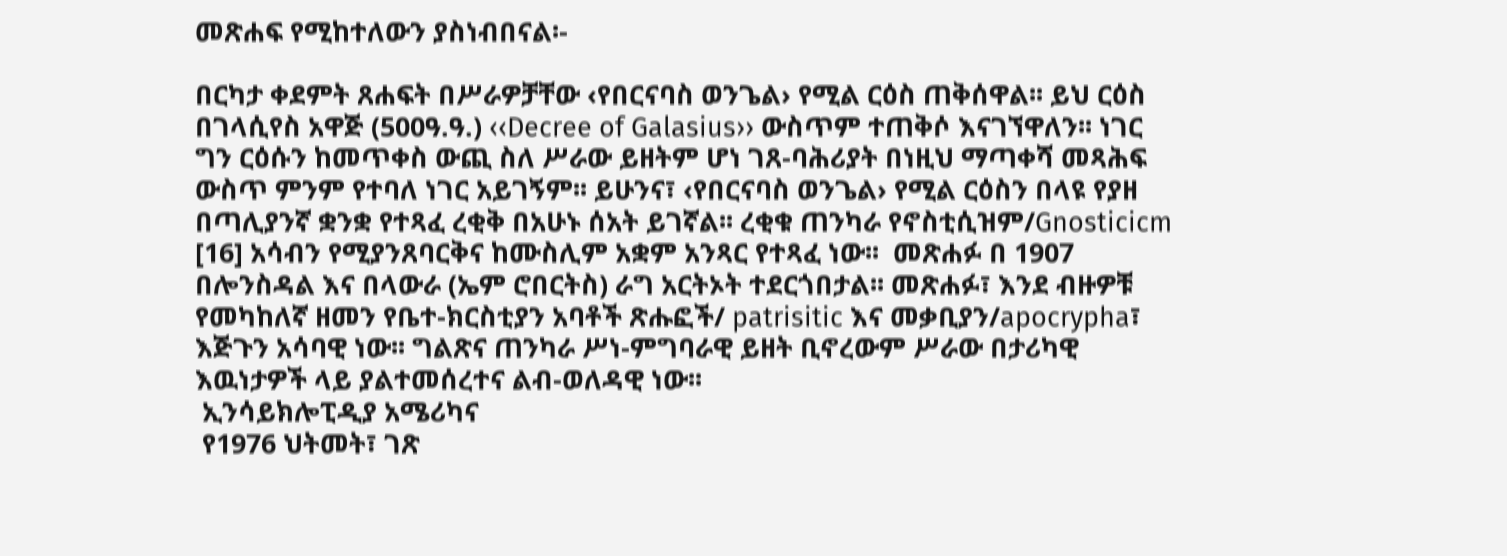መጽሐፍ የሚከተለውን ያስነብበናል፡-

በርካታ ቀደምት ጸሐፍት በሥራዎቻቸው ‹የበርናባስ ወንጌል› የሚል ርዕስ ጠቅሰዋል፡፡ ይህ ርዕስ በገላሲየስ አዋጅ (500ዓ.ዓ.) ‹‹Decree of Galasius›› ውስጥም ተጠቅሶ እናገኘዋለን፡፡ ነገር ግን ርዕሱን ከመጥቀስ ውጪ ስለ ሥራው ይዘትም ሆነ ገጸ-ባሕሪያት በነዚህ ማጣቀሻ መጻሕፍ ውስጥ ምንም የተባለ ነገር አይገኝም፡፡ ይሁንና፣ ‹የበርናባስ ወንጌል› የሚል ርዕስን በላዩ የያዘ በጣሊያንኛ ቋንቋ የተጻፈ ረቂቅ በአሁኑ ሰአት ይገኛል፡፡ ረቂቁ ጠንካራ የኖስቲሲዝም/Gnosticicm [16] አሳብን የሚያንጸባርቅና ከሙስሊም አቋም አንጻር የተጻፈ ነው፡፡  መጽሐፉ በ 1907 በሎንስዳል እና በላውራ (ኤም ሮበርትስ) ራግ አርትኦት ተደርጎበታል፡፡ መጽሐፉ፣ እንደ ብዙዎቹ የመካከለኛ ዘመን የቤተ-ክርስቲያን አባቶች ጽሑፎች/ patrisitic እና መቃቢያን/apocrypha፣ እጅጉን አሳባዊ ነው፡፡ ግልጽና ጠንካራ ሥነ-ምግባራዊ ይዘት ቢኖረውም ሥራው በታሪካዊ እዉነታዎች ላይ ያልተመሰረተና ልብ-ወለዳዊ ነው፡፡
 ኢንሳይክሎፒዲያ አሜሪካና
 የ1976 ህትመት፣ ገጽ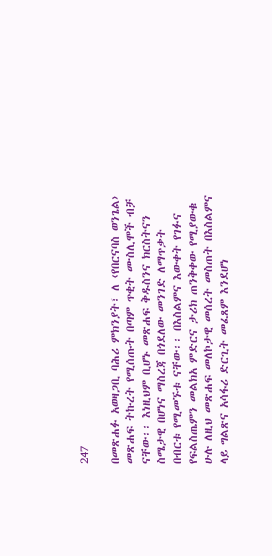247

በመጽሐፉ አወዛጋቢ ባሕሪ ምክንያት፣ ለ ‹የበርናባስ ወንጌል› መጽሐፍ ትኩረት የሚሰጡት በጣም ጥቂት ሙስሊሞች ብቻ ናቸው፡፡ እነዚህም ቢሆኑ መጽሐፍ ቅዱስንና ክርስትናን ስሜታዊ በሆነና ማስረጃ በጎደለው መንገድ ለማጥቃት በብርቱ የሚመኙቱ ናቸው፡፡ በእስልምና እውቀት የገፉና የፍልስጤምን መልክአ ምድርና ታሪክ ጠንቅቀው የሚያውቁ ሁሉ ለዚህ መጽሐፍ መለኮታዊ መሰረት መስጠት በእስልምና ላይ ግልጽና አሳፋሪ ድርጊት መፈጸም እንደሆነ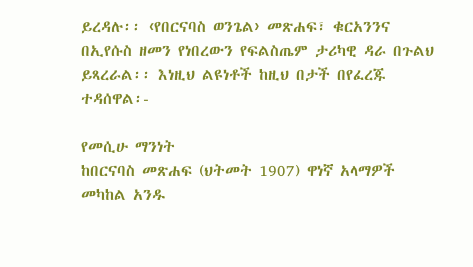ይረዳሉ፡፡ ‹የበርናባስ ወንጌል› መጽሐፍ፣ ቁርአንንና በኢየሱስ ዘመን የነበረውን የፍልስጤም ታሪካዊ ዳራ በጉልህ ይጻረራል፡፡ እነዚህ ልዩነቶች ከዚህ በታች በየፈረጁ ተዳሰዋል፡-

የመሲሁ ማንነት
ከበርናባስ መጽሐፍ (ህትመት 1907) ዋነኛ አላማዎች መካከል አንዱ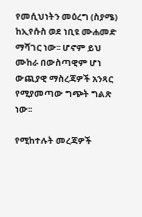የመሲህነትን መዕረግ (ስያሜ) ከኢየሱስ ወደ ነቢዩ ሙሐመድ ማሻገር ነው፡፡ ሆኖም ይህ ሙከራ በውስጣዊም ሆነ ውጪያዊ ማስረጃዎች አንጻር የሚያመጣው ግጭት ግልጽ ነው፡፡

የሚከተሉት መረጃዎች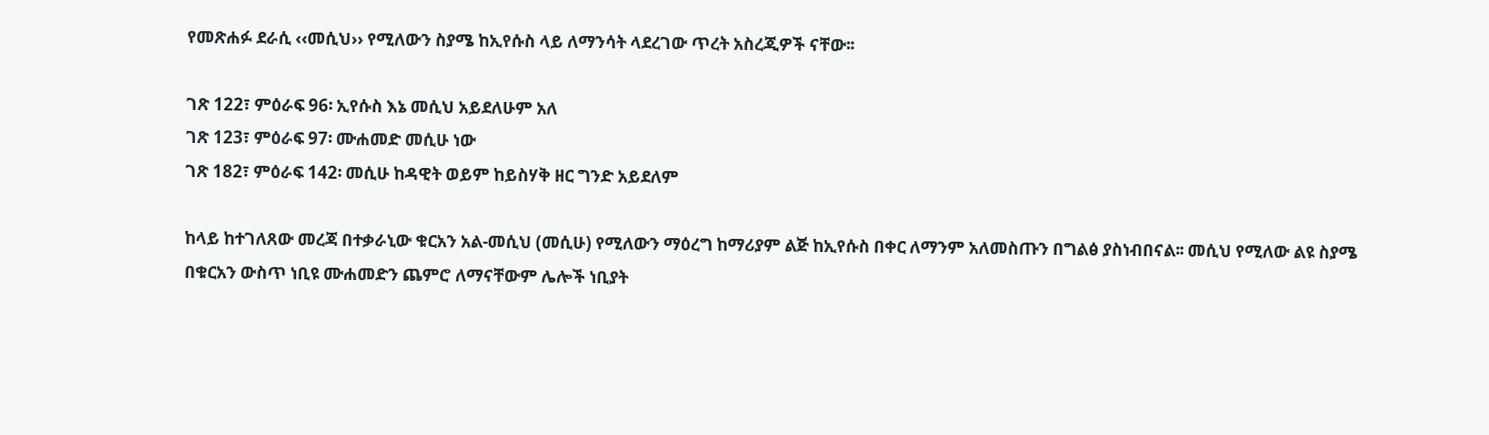የመጽሐፉ ደራሲ ‹‹መሲህ›› የሚለውን ስያሜ ከኢየሱስ ላይ ለማንሳት ላደረገው ጥረት አስረጂዎች ናቸው፡፡

ገጽ 122፣ ምዕራፍ 96፡ ኢየሱስ እኔ መሲህ አይደለሁም አለ
ገጽ 123፣ ምዕራፍ 97፡ ሙሐመድ መሲሁ ነው
ገጽ 182፣ ምዕራፍ 142፡ መሲሁ ከዳዊት ወይም ከይስሃቅ ዘር ግንድ አይደለም

ከላይ ከተገለጸው መረጃ በተቃራኒው ቁርአን አል-መሲህ (መሲሁ) የሚለውን ማዕረግ ከማሪያም ልጅ ከኢየሱስ በቀር ለማንም አለመስጡን በግልፅ ያስነብበናል፡፡ መሲህ የሚለው ልዩ ስያሜ በቁርአን ውስጥ ነቢዩ ሙሐመድን ጨምሮ ለማናቸውም ሌሎች ነቢያት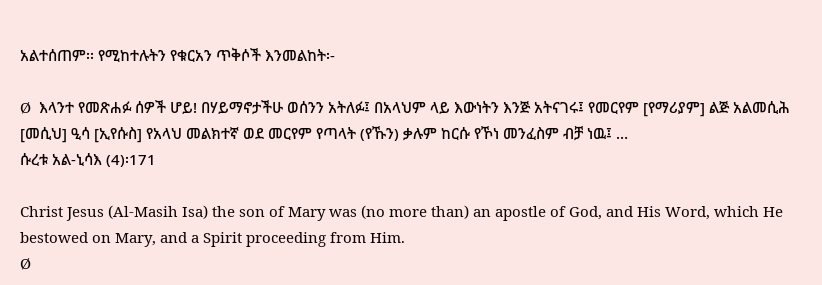አልተሰጠም፡፡ የሚከተሉትን የቁርአን ጥቅሶች እንመልከት፡-

Ø  እላንተ የመጽሐፉ ሰዎች ሆይ! በሃይማኖታችሁ ወሰንን አትለፉ፤ በአላህም ላይ እውነትን እንጅ አትናገሩ፤ የመርየም [የማሪያም] ልጅ አልመሲሕ [መሲህ] ዒሳ [ኢየሱስ] የአላህ መልክተኛ ወደ መርየም የጣላት (የኹን) ቃሉም ከርሱ የኾነ መንፈስም ብቻ ነዉ፤ …
ሱረቱ አል-ኒሳእ (4)፡171

Christ Jesus (Al-Masih Isa) the son of Mary was (no more than) an apostle of God, and His Word, which He bestowed on Mary, and a Spirit proceeding from Him.
Ø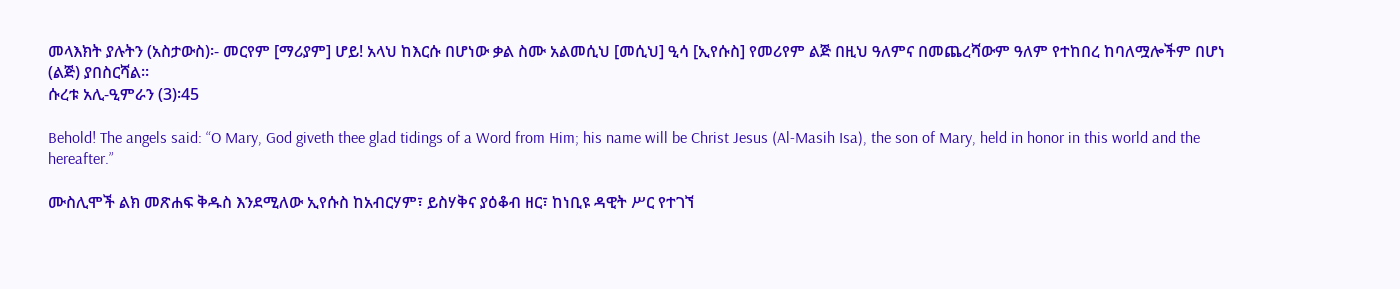መላእክት ያሉትን (አስታውስ)፡- መርየም [ማሪያም] ሆይ! አላህ ከእርሱ በሆነው ቃል ስሙ አልመሲህ [መሲህ] ዒሳ [ኢየሱስ] የመሪየም ልጅ በዚህ ዓለምና በመጨረሻውም ዓለም የተከበረ ከባለሟሎችም በሆነ (ልጅ) ያበስርሻል፡፡
ሱረቱ አሊ-ዒምራን (3)፡45

Behold! The angels said: “O Mary, God giveth thee glad tidings of a Word from Him; his name will be Christ Jesus (Al-Masih Isa), the son of Mary, held in honor in this world and the hereafter.”

ሙስሊሞች ልክ መጽሐፍ ቅዱስ እንደሚለው ኢየሱስ ከአብርሃም፣ ይስሃቅና ያዕቆብ ዘር፣ ከነቢዩ ዳዊት ሥር የተገኘ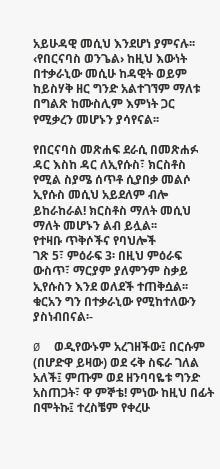አይሁዳዊ መሲህ እንደሆነ ያምናሉ፡፡ ‹የበርናባስ ወንጌል› ከዚህ እውነት በተቃራኒው መሲሁ ከዳዊት ወይም ከይስሃቅ ዘር ግንድ አልተገኘም ማለቱ በግልጽ ከሙስሊም እምነት ጋር የሚቃረን መሆኑን ያሳየናል፡፡

የበርናባስ መጽሐፍ ደራሲ በመጽሐፉ ዳር እስከ ዳር ለኢየሱስ፣ ክርስቶስ የሚል ስያሜ ሰጥቶ ሲያበቃ መልሶ ኢየሱስ መሲህ አይደለም ብሎ ይከራከራል! ክርስቶስ ማለት መሲህ ማለት መሆኑን ልብ ይሏል፡፡
የተዛቡ ጥቅሶችና የባህሎች
ገጽ 5፣ ምዕራፍ 3፡ በዚህ ምዕራፍ ውስጥ፣ ማርያም ያለምንም ስቃይ ኢየሱስን እንደ ወለደች ተጠቅሷል፡፡ ቁርአን ግን በተቃራኒው የሚከተለውን ያስነብበናል፡-

Ø  ወዲየውኑም አረገዘችው፤ በርሱም (በሆድዋ ይዛው) ወደ ሩቅ ስፍራ ገለል አለች፤ ምጡም ወደ ዘንባባዬቱ ግንድ አስጠጋት፣ ዋ ምኞቴ! ምነው ከዚህ በፊት በሞትኩ፤ ተረስቼም የቀረሁ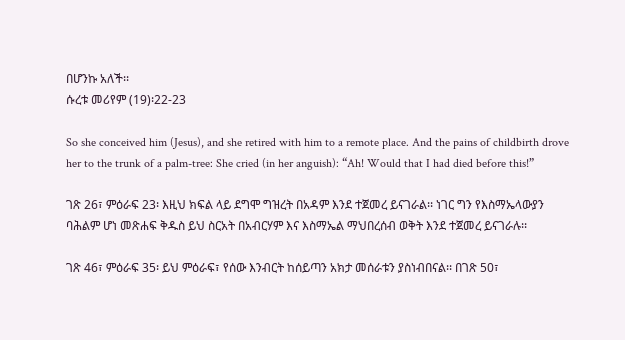በሆንኩ አለች፡፡
ሱረቱ መሪየም (19)፡22-23

So she conceived him (Jesus), and she retired with him to a remote place. And the pains of childbirth drove her to the trunk of a palm-tree: She cried (in her anguish): “Ah! Would that I had died before this!”

ገጽ 26፣ ምዕራፍ 23፡ እዚህ ክፍል ላይ ደግሞ ግዝረት በአዳም እንደ ተጀመረ ይናገራል፡፡ ነገር ግን የእስማኤላውያን ባሕልም ሆነ መጽሐፍ ቅዱስ ይህ ስርአት በአብርሃም እና እስማኤል ማህበረሰብ ወቅት እንደ ተጀመረ ይናገራሉ፡፡

ገጽ 46፣ ምዕራፍ 35፡ ይህ ምዕራፍ፣ የሰው እንብርት ከሰይጣን አክታ መሰራቱን ያስነብበናል፡፡ በገጽ 50፣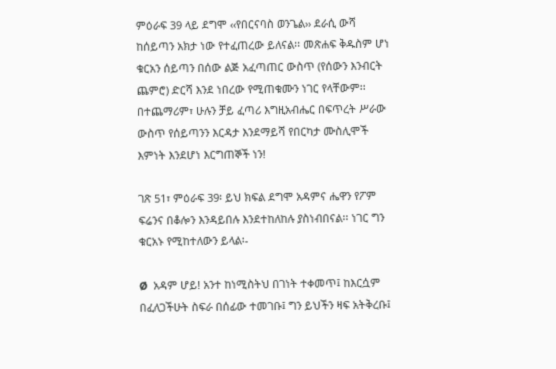ምዕራፍ 39 ላይ ደግሞ ‹‹የበርናባስ ወንጌል›› ደራሲ ውሻ ከሰይጣን አክታ ነው የተፈጠረው ይለናል፡፡ መጽሐፍ ቅዱስም ሆነ ቁርአን ሰይጣን በሰው ልጅ አፈጣጠር ውስጥ (የሰውን እንብርት ጨምሮ) ድርሻ እንደ ነበረው የሚጠቁሙን ነገር የላቸውም፡፡ በተጨማሪም፣ ሁሉን ቻይ ፈጣሪ እግዚአብሔር በፍጥረት ሥራው ውስጥ የሰይጣንን እርዳታ እንደማይሻ የበርካታ ሙስሊሞች እምነት እንደሆነ እርግጠኞች ነን!

ገጽ 51፣ ምዕራፍ 39፡ ይህ ክፍል ደግሞ አዳምና ሔዋን የፖም ፍሬንና በቆሎን እንዳይበሉ እንደተከለከሉ ያስነብበናል፡፡ ነገር ግን ቁርአኑ የሚከተለውን ይላል፡-

Ø  አዳም ሆይ! አንተ ከነሚስትህ በገነት ተቀመጥ፤ ከእርሷም በፈለጋችሁት ስፍራ በሰፊው ተመገቡ፤ ግን ይህችን ዛፍ አትቅረቡ፤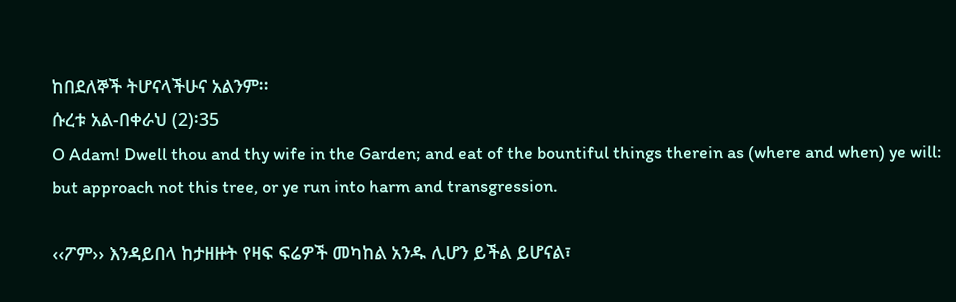ከበደለኞች ትሆናላችሁና አልንም፡፡
ሱረቱ አል-በቀራህ (2)፡35
O Adam! Dwell thou and thy wife in the Garden; and eat of the bountiful things therein as (where and when) ye will: but approach not this tree, or ye run into harm and transgression.

‹‹ፖም›› እንዳይበላ ከታዘዙት የዛፍ ፍሬዎች መካከል አንዱ ሊሆን ይችል ይሆናል፣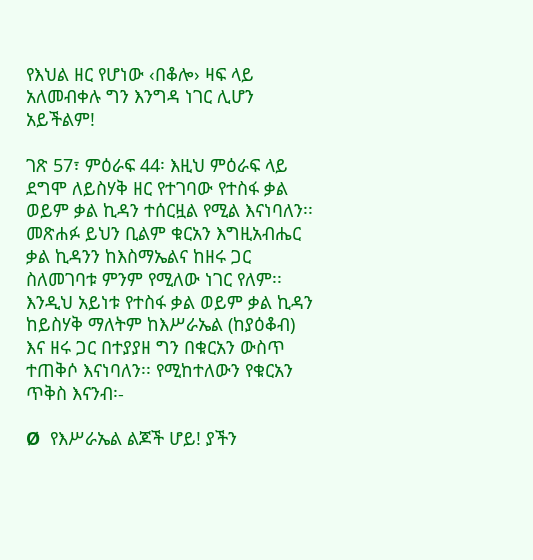የእህል ዘር የሆነው ‹በቆሎ› ዛፍ ላይ አለመብቀሉ ግን እንግዳ ነገር ሊሆን አይችልም!

ገጽ 57፣ ምዕራፍ 44፡ እዚህ ምዕራፍ ላይ ደግሞ ለይስሃቅ ዘር የተገባው የተስፋ ቃል ወይም ቃል ኪዳን ተሰርዟል የሚል እናነባለን፡፡ መጽሐፉ ይህን ቢልም ቁርአን እግዚአብሔር ቃል ኪዳንን ከእስማኤልና ከዘሩ ጋር ስለመገባቱ ምንም የሚለው ነገር የለም፡፡ እንዲህ አይነቱ የተስፋ ቃል ወይም ቃል ኪዳን ከይስሃቅ ማለትም ከእሥራኤል (ከያዕቆብ) እና ዘሩ ጋር በተያያዘ ግን በቁርአን ውስጥ ተጠቅሶ እናነባለን፡፡ የሚከተለውን የቁርአን ጥቅስ እናንብ፡-

Ø  የእሥራኤል ልጆች ሆይ! ያችን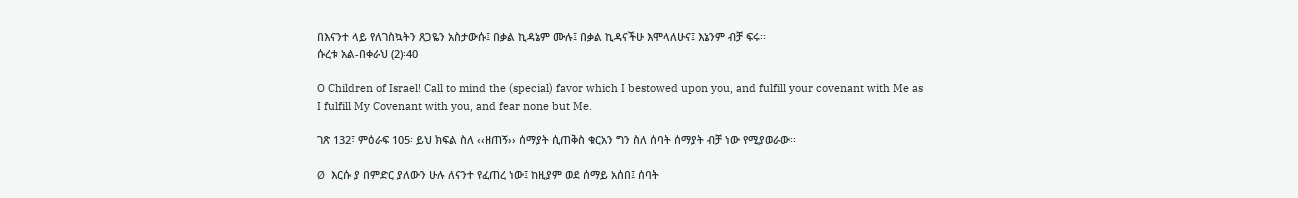በእናንተ ላይ የለገስኳትን ጸጋዬን አስታውሱ፤ በቃል ኪዳኔም ሙሉ፤ በቃል ኪዳናችሁ እሞላለሁና፤ እኔንም ብቻ ፍሩ፡፡
ሱረቱ አል-በቀራህ (2)፡40

O Children of Israel! Call to mind the (special) favor which I bestowed upon you, and fulfill your covenant with Me as I fulfill My Covenant with you, and fear none but Me.

ገጽ 132፣ ምዕራፍ 105፡ ይህ ክፍል ስለ ‹‹ዘጠኝ›› ሰማያት ሲጠቅስ ቁርአን ግን ስለ ሰባት ሰማያት ብቻ ነው የሚያወራው፡፡

Ø  እርሱ ያ በምድር ያለውን ሁሉ ለናንተ የፈጠረ ነው፤ ከዚያም ወደ ሰማይ አሰበ፤ ሰባት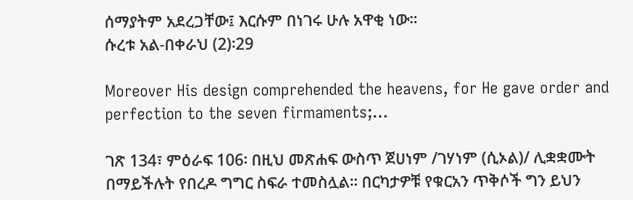ሰማያትም አደረጋቸው፤ እርሱም በነገሩ ሁሉ አዋቂ ነው፡፡
ሱረቱ አል-በቀራህ (2)፡29

Moreover His design comprehended the heavens, for He gave order and perfection to the seven firmaments;…

ገጽ 134፣ ምዕራፍ 106፡ በዚህ መጽሐፍ ውስጥ ጀሀነም /ገሃነም (ሲኦል)/ ሊቋቋሙት በማይችሉት የበረዶ ግግር ስፍራ ተመስሏል፡፡ በርካታዎቹ የቁርአን ጥቅሶች ግን ይህን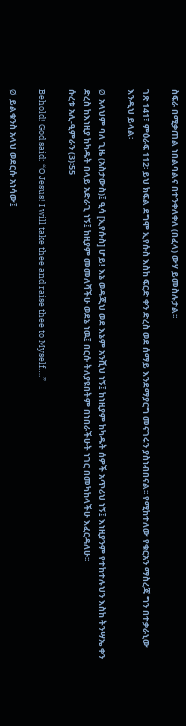ስፍራ በሚቃጠል ነበልባልና በተንቀለቀለ (በፈላ) ውሃ ይመስሉታል፡፡

ገጽ 141፣ ምዕራፍ 112፡ ይህ ክፍል ደግሞ ኢየሱስ እስከ ፍርድ ቀን ድረስ ወደ ሰማይ እንደማያርግ መናገሩን ያስነብበናል፡፡ የሚከተለው የቁርአን ማስረጃ ግን በተቃራኒው እንዲህ ይላል፡

Ø  አላህም ባለ ጊዜ (አስታውስ)፤ ዒሳ [ኢየሱስ] ሆይ! እኔ ወዳጂህ ወደ እኔም አንሺህ ነኝ፤ ከነዚያም ከካዱት ሰዎች አጥሪህ ነኝ፤ እነዚያንም የተከተሉህን እስከ ትንሣኤ ቀን ድረስ ከእነዚያ ከካዱት በላይ አድራጊ ነኝ፤ ከዚያም መመለሻችሁ ወደኔ ነዉ፤ በርሱ ትለያዩበትም በነበራችሁት ነገር በመካከላችሁ እፈርዳለሁ፡፡
ሱረቱ አሊ-ዒምራን (3)፡55

Behold! God said: “O Jesus! I will take thee and raise thee to Myself….”

Ø  ይልቁንስ አላህ ወደርሱ አነሳው፤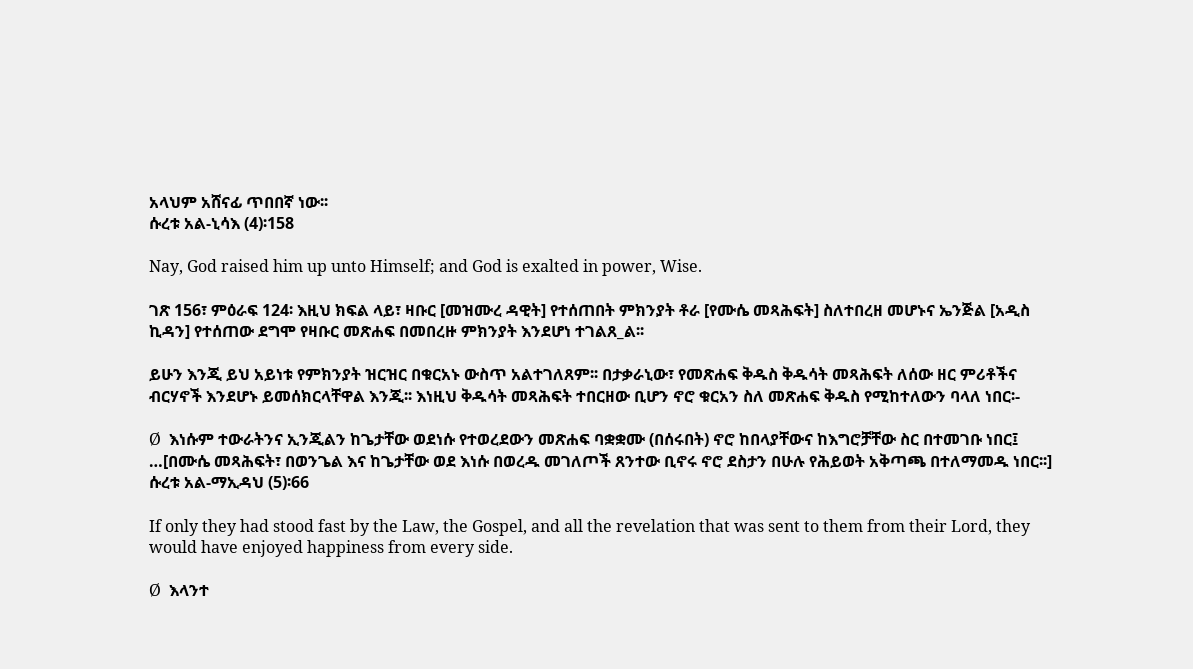አላህም አሸናፊ ጥበበኛ ነው፡፡
ሱረቱ አል-ኒሳእ (4)፡158

Nay, God raised him up unto Himself; and God is exalted in power, Wise.

ገጽ 156፣ ምዕራፍ 124፡ እዚህ ክፍል ላይ፣ ዛቡር [መዝሙረ ዳዊት] የተሰጠበት ምክንያት ቶራ [የሙሴ መጻሕፍት] ስለተበረዘ መሆኑና ኤንጅል [አዲስ ኪዳን] የተሰጠው ደግሞ የዛቡር መጽሐፍ በመበረዙ ምክንያት እንደሆነ ተገልጸ_ል፡፡

ይሁን እንጂ ይህ አይነቱ የምክንያት ዝርዝር በቁርአኑ ውስጥ አልተገለጸም፡፡ በታቃራኒው፣ የመጽሐፍ ቅዱስ ቅዱሳት መጻሕፍት ለሰው ዘር ምሪቶችና ብርሃኖች እንደሆኑ ይመሰክርላቸዋል እንጂ፡፡ እነዚህ ቅዱሳት መጻሕፍት ተበርዘው ቢሆን ኖሮ ቁርአን ስለ መጽሐፍ ቅዱስ የሚከተለውን ባላለ ነበር፡-

Ø  እነሱም ተውራትንና ኢንጂልን ከጌታቸው ወደነሱ የተወረደውን መጽሐፍ ባቋቋሙ (በሰሩበት) ኖሮ ከበላያቸውና ከእግሮቻቸው ስር በተመገቡ ነበር፤ …[በሙሴ መጻሕፍት፣ በወንጌል እና ከጌታቸው ወደ እነሱ በወረዱ መገለጦች ጸንተው ቢኖሩ ኖሮ ደስታን በሁሉ የሕይወት አቅጣጫ በተለማመዱ ነበር፡፡]
ሱረቱ አል-ማኢዳህ (5)፡66

If only they had stood fast by the Law, the Gospel, and all the revelation that was sent to them from their Lord, they would have enjoyed happiness from every side.

Ø  እላንተ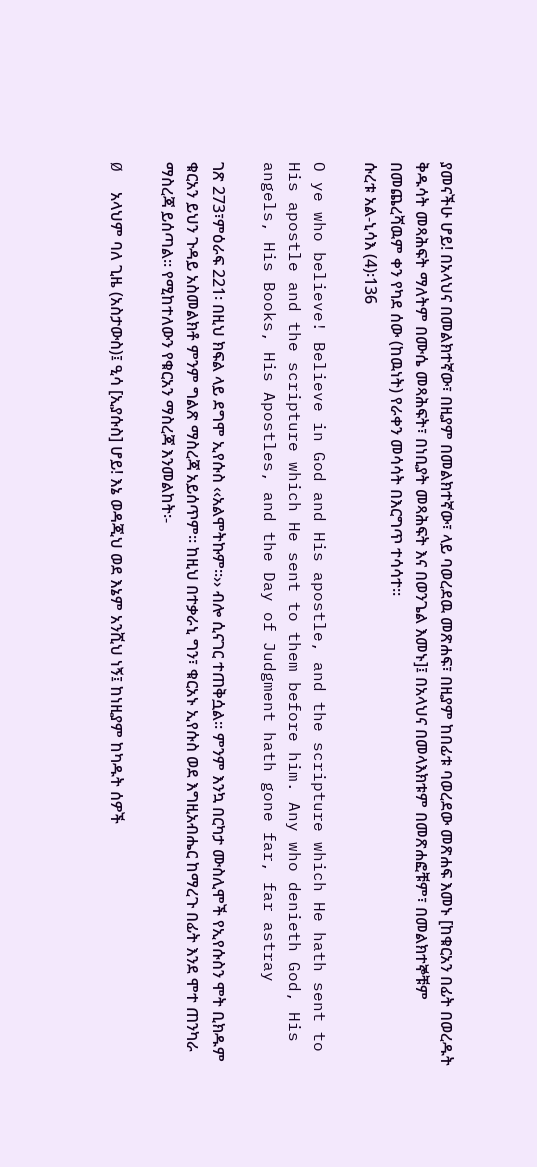ያመናችሁ ሆይ! በአላህና በመልክተኛው፣ በዚያም በመልክተኛው፣ ላይ ባወረደዉ መጽሐፍ፣ በዚያም ከበፊቱ ባወረደው መጽሐፍ እመኑ [ከቁርአን በፊት በወረዱት ቅዱሳት መጻሕፍት ማለትም በሙሴ መጻሕፍት፣ በነቢያት መጻሕፍት እና በወንጌል እመኑ]፤ በአላህና በመላእክቱም በመጽሐፎቹም፣ በመልክተኞቹም በመጨረሻዉም ቀን የካደ ሰው (ከዉነት) የራቀን መሳሳት በእርግጥ ተሳሳተ፡፡
ሱረቱ አል-ኒሳእ (4)፡136

O ye who believe! Believe in God and His apostle, and the scripture which He hath sent to His apostle and the scripture which He sent to them before him. Any who denieth God, His angels, His Books, His Apostles, and the Day of Judgment hath gone far, far astray

ገጽ 273፣ምዕራፍ 221፡ በዚህ ክፍል ላይ ደግሞ ኢየሱስ ‹‹አልሞትኩም፡፡›› ብሎ ሲናገር ተጠቅሷል፡፡ ምንም እንኳ በርካታ ሙስሊሞች የኢየሱስን ሞት ቢክዱም ቁርአን ይህን ጉዳይ አስመልክቶ ምንም ግልጽ ማስረጃ አይሰጥም፡፡ ከዚህ በተቃራኒ ግን፣ ቁርአኑ ኢየሱስ ወደ እግዚአብሔር ከማረጉ በፊት እንደ ሞተ ጠንካራ ማስረጃ ይሰጣል፡፡ የሚከተለውን የቁርአን ማስረጃ እንመልከት፡-

Ø  አላህም ባለ ጊዜ (አስታውስ)፤ ዒሳ [ኢያሱስ] ሆይ! እኔ ወዳጂህ ወደ እኔም አንሺህ ነኝ፤ ከነዚያም ከካዱት ሰዎች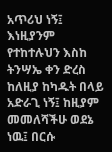አጥሪህ ነኝ፤ እነዚያንም የተከተሉህን እስከ ትንሣኤ ቀን ድረስ ከለዚያ ከካዱት በላይ አድራጊ ነኝ፤ ከዚያም መመለሻችሁ ወደኔ ነዉ፤ በርሱ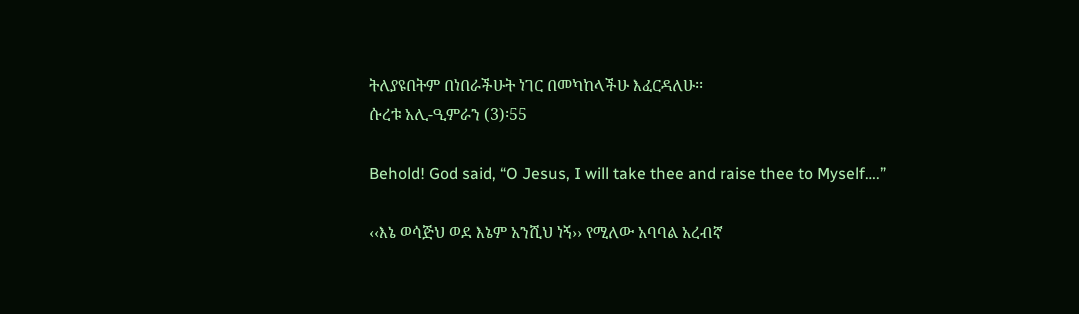ትለያዩበትም በነበራችሁት ነገር በመካከላችሁ እፈርዳለሁ፡፡
ሱረቱ አሊ-ዒምራን (3)፡55

Behold! God said, “O Jesus, I will take thee and raise thee to Myself….”

‹‹እኔ ወሳጅህ ወደ እኔም አንሺህ ነኝ›› የሚለው አባባል አረብኛ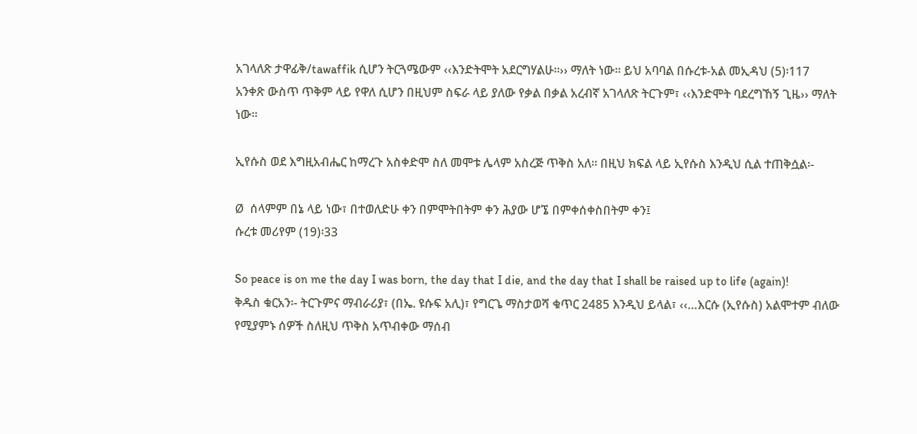አገላለጽ ታዋፊቅ/tawaffik ሲሆን ትርጓሜውም ‹‹እንድትሞት አደርግሃልሁ፡፡›› ማለት ነው፡፡ ይህ አባባል በሱረቱ-አል መኢዳህ (5)፡117 አንቀጽ ውስጥ ጥቅም ላይ የዋለ ሲሆን በዚህም ስፍራ ላይ ያለው የቃል በቃል አረብኛ አገላለጽ ትርጉም፣ ‹‹እንድሞት ባደረግኸኝ ጊዜ›› ማለት ነው፡፡

ኢየሱስ ወደ እግዚአብሔር ከማረጉ አስቀድሞ ስለ መሞቱ ሌላም አስረጅ ጥቅስ አለ፡፡ በዚህ ክፍል ላይ ኢየሱስ እንዲህ ሲል ተጠቅሷል፡-

Ø  ሰላምም በኔ ላይ ነው፣ በተወለድሁ ቀን በምሞትበትም ቀን ሕያው ሆኜ በምቀሰቀስበትም ቀን፤
ሱረቱ መሪየም (19)፡33

So peace is on me the day I was born, the day that I die, and the day that I shall be raised up to life (again)!
ቅዱስ ቁርአን፡- ትርጉምና ማብራሪያ፣ (በኤ. ዩሱፍ አሊ)፣ የግርጌ ማስታወሻ ቁጥር 2485 እንዲህ ይላል፣ ‹‹…እርሱ (ኢየሱስ) አልሞተም ብለው የሚያምኑ ሰዎች ስለዚህ ጥቅስ አጥብቀው ማሰብ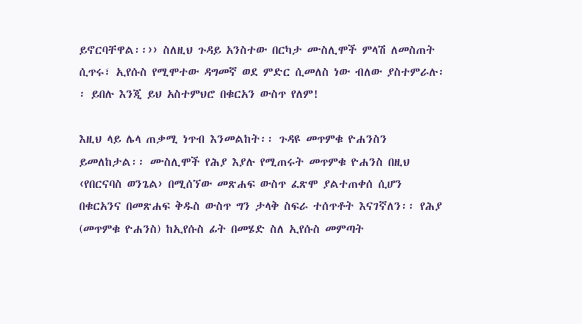ይኖርባቸዋል፡፡›› ስለዚህ ጉዳይ አንስተው በርካታ ሙስሊሞች ምላሽ ለመስጠት ሲጥሩ፣ ኢየሱስ የሚሞተው ዳግመኛ ወደ ምድር ሲመለስ ነው ብለው ያስተምራሉ፡፡ ይበሉ እንጂ ይህ አስተምህሮ በቁርአን ውስጥ የለም!

እዚህ ላይ ሌላ ጠቃሚ ነጥብ እንመልከት፡፡ ጉዳዩ መጥምቁ ዮሐንስን ይመለከታል፡፡ ሙስሊሞች የሕያ እያሉ የሚጠሩት መጥምቁ ዮሐንስ በዚህ ‹የበርናባስ ወንጌል› በሚሰኘው መጽሐፍ ውስጥ ፈጽሞ ያልተጠቀሰ ሲሆን በቁርአንና በመጽሐፍ ቅዱስ ውስጥ ግን ታላቅ ስፍራ ተሰጥቶት እናገኛለን፡፡ የሕያ (መጥምቁ ዮሐንስ) ከኢየሱስ ፊት በመሄድ ስለ ኢየሱስ መምጣት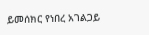ይመሰክር የነበረ አገልጋይ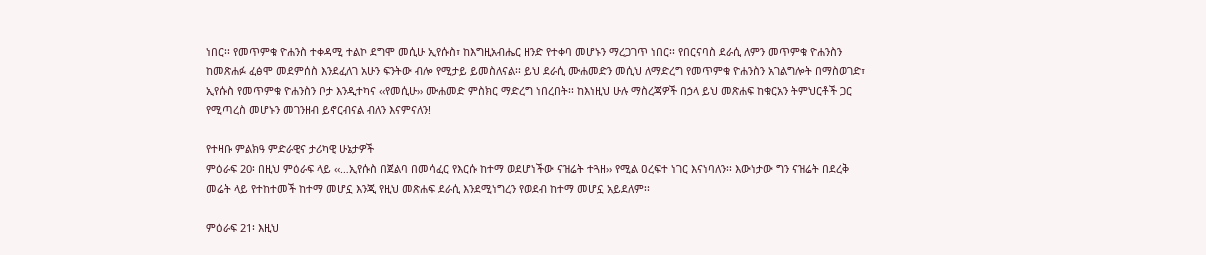ነበር፡፡ የመጥምቁ ዮሐንስ ተቀዳሚ ተልኮ ደግሞ መሲሁ ኢየሱስ፣ ከእግዚአብሔር ዘንድ የተቀባ መሆኑን ማረጋገጥ ነበር፡፡ የበርናባስ ደራሲ ለምን መጥምቁ ዮሐንስን ከመጽሐፉ ፈፅሞ መደምሰስ እንደፈለገ አሁን ፍንትው ብሎ የሚታይ ይመስለናል፡፡ ይህ ደራሲ ሙሐመድን መሲህ ለማድረግ የመጥምቁ ዮሐንስን አገልግሎት በማስወገድ፣ ኢየሱስ የመጥምቁ ዮሐንስን ቦታ እንዲተካና ‹‹የመሲሁ›› ሙሐመድ ምስክር ማድረግ ነበረበት፡፡ ከእነዚህ ሁሉ ማስረጃዎች በኃላ ይህ መጽሐፍ ከቁርአን ትምህርቶች ጋር የሚጣረስ መሆኑን መገንዘብ ይኖርብናል ብለን እናምናለን!

የተዛቡ ምልክዓ ምድራዊና ታሪካዊ ሁኔታዎች
ምዕራፍ 20፡ በዚህ ምዕራፍ ላይ ‹‹…ኢየሱስ በጀልባ በመሳፈር የእርሱ ከተማ ወደሆነችው ናዝሬት ተጓዘ›› የሚል ዐረፍተ ነገር እናነባለን፡፡ እውነታው ግን ናዝሬት በደረቅ መሬት ላይ የተከተመች ከተማ መሆኗ እንጂ የዚህ መጽሐፍ ደራሲ እንደሚነግረን የወደብ ከተማ መሆኗ አይደለም፡፡

ምዕራፍ 21፡ እዚህ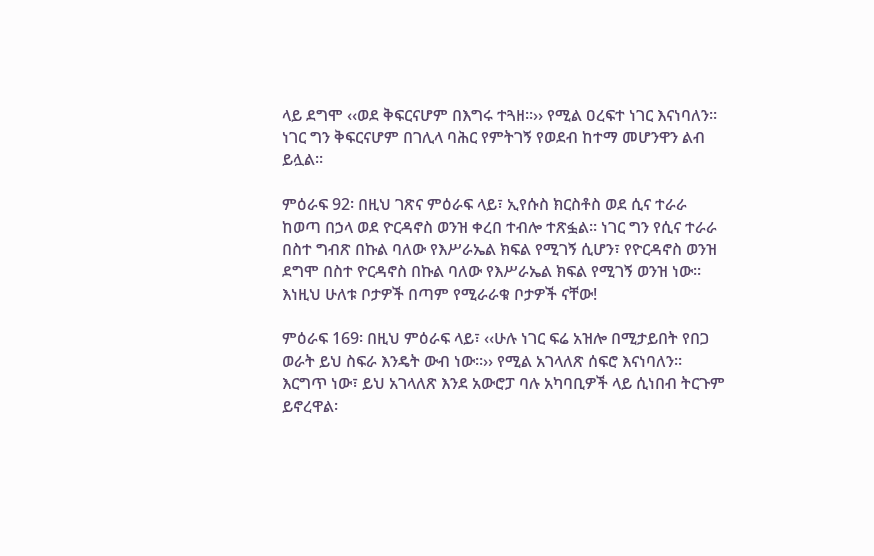ላይ ደግሞ ‹‹ወደ ቅፍርናሆም በእግሩ ተጓዘ፡፡›› የሚል ዐረፍተ ነገር እናነባለን፡፡ ነገር ግን ቅፍርናሆም በገሊላ ባሕር የምትገኝ የወደብ ከተማ መሆንዋን ልብ ይሏል፡፡

ምዕራፍ 92፡ በዚህ ገጽና ምዕራፍ ላይ፣ ኢየሱስ ክርስቶስ ወደ ሲና ተራራ ከወጣ በኃላ ወደ ዮርዳኖስ ወንዝ ቀረበ ተብሎ ተጽፏል፡፡ ነገር ግን የሲና ተራራ በስተ ግብጽ በኩል ባለው የእሥራኤል ክፍል የሚገኝ ሲሆን፣ የዮርዳኖስ ወንዝ ደግሞ በስተ ዮርዳኖስ በኩል ባለው የእሥራኤል ክፍል የሚገኝ ወንዝ ነው፡፡ እነዚህ ሁለቱ ቦታዎች በጣም የሚራራቁ ቦታዎች ናቸው!

ምዕራፍ 169፡ በዚህ ምዕራፍ ላይ፣ ‹‹ሁሉ ነገር ፍሬ አዝሎ በሚታይበት የበጋ ወራት ይህ ስፍራ እንዴት ውብ ነው፡፡›› የሚል አገላለጽ ሰፍሮ እናነባለን፡፡ እርግጥ ነው፣ ይህ አገላለጽ እንደ አውሮፓ ባሉ አካባቢዎች ላይ ሲነበብ ትርጉም ይኖረዋል፡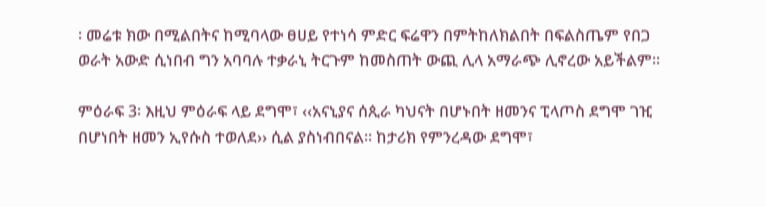፡ መሬቱ ክው በሚልበትና ከሚባላው ፀሀይ የተነሳ ምድር ፍሬዋን በምትከለክልበት በፍልስጤም የበጋ ወራት አውድ ሲነበብ ግን አባባሉ ተቃራኒ ትርጉም ከመስጠት ውጪ ሊላ አማራጭ ሊኖረው አይችልም፡፡

ምዕራፍ 3፡ እዚህ ምዕራፍ ላይ ደግሞ፣ ‹‹አናኒያና ሰጲራ ካህናት በሆኑበት ዘመንና ፒላጦስ ደግሞ ገዢ በሆነበት ዘመን ኢየሱስ ተወለደ›› ሲል ያስነብበናል፡፡ ከታሪክ የምንረዳው ደግሞ፣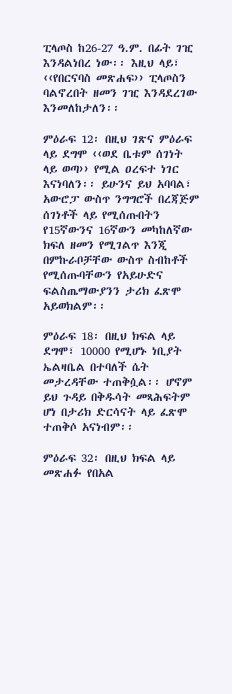ፒላጦስ ከ26-27 ዓ.ም. በፊት ገዢ እንዳልነበረ ነው፡፡ እዚህ ላይ፣ ‹‹የበርናባስ መጽሐፍ›› ፒላጦስን ባልኖረበት ዘመን ገዢ እንዳደረገው እንመለከታለን፡፡

ምዕራፍ 12፡ በዚህ ገጽና ምዕራፍ ላይ ደግሞ ‹‹ወደ ቤቱም ሰገነት ላይ ወጣ›› የሚል ዐረፍተ ነገር እናነባለን፡፡ ይሁንና ይህ አባባል፣ አውሮፓ ውስጥ ንግግሮች በረጃጅም ሰገነቶች ላይ የሚሰጡበትን የ15ኛውንና 16ኛውን መካከለኛው ክፍለ ዘመን የሚገልጥ እንጂ በምኩራቦቻቸው ውስጥ ስብከቶች የሚሰጡባቸውን የአይሁድና ፍልስጤማውያንን ታሪክ ፈጽሞ አይወክልም፡፡

ምዕራፍ 18፡ በዚህ ክፍል ላይ ደግሞ፣ 10000 የሚሆኑ ነቢያት ኤልዛቤል በተባለች ሴት መታረዳቸው ተጠቅሷል፡፡ ሆኖም ይህ ጉዳይ በቅዱሳት መጻሕፍትም ሆነ በታሪክ ድርሳናት ላይ ፈጽሞ ተጠቅሶ አናነብም፡፡

ምዕራፍ 32፡ በዚህ ክፍል ላይ መጽሐፉ የበአል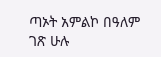ጣኦት አምልኮ በዓለም ገጽ ሁሉ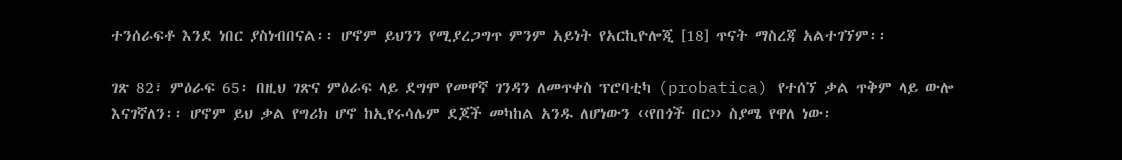ተንሰራፍቶ እንደ ነበር ያስነብበናል፡፡ ሆኖም ይህንን የሚያረጋግጥ ምንም አይነት የአርኪዮሎጂ [18] ጥናት ማስረጃ አልተገኘም፡፡

ገጽ 82፣ ምዕራፍ 65፡ በዚህ ገጽና ምዕራፍ ላይ ደግሞ የመዋኛ ገንዳን ለመጥቀስ ፕሮባቲካ (probatica) የተሰኘ ቃል ጥቅም ላይ ውሎ እናገኛለን፡፡ ሆኖም ይህ ቃል የግሪክ ሆኖ ከኢየሩሳሌም ደጆች መካከል አንዱ ለሆነውን ‹‹የበጎች በር›› ስያሜ የዋለ ነው፡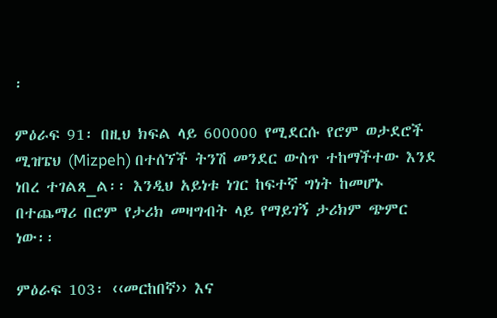፡

ምዕራፍ 91፡ በዚህ ክፍል ላይ 600000 የሚደርሱ የሮም ወታደሮች ሚዝፔህ (Mizpeh) በተሰኘች ትንሽ መንደር ውስጥ ተከማችተው እንደ ነበረ ተገልጸ_ል፡፡ እንዲህ አይነቱ ነገር ከፍተኛ ግነት ከመሆኑ በተጨማሪ በሮም የታሪክ መዛግብት ላይ የማይገኝ ታሪክም ጭምር ነው፡፡

ምዕራፍ 103፡ ‹‹መርከበኛ›› እና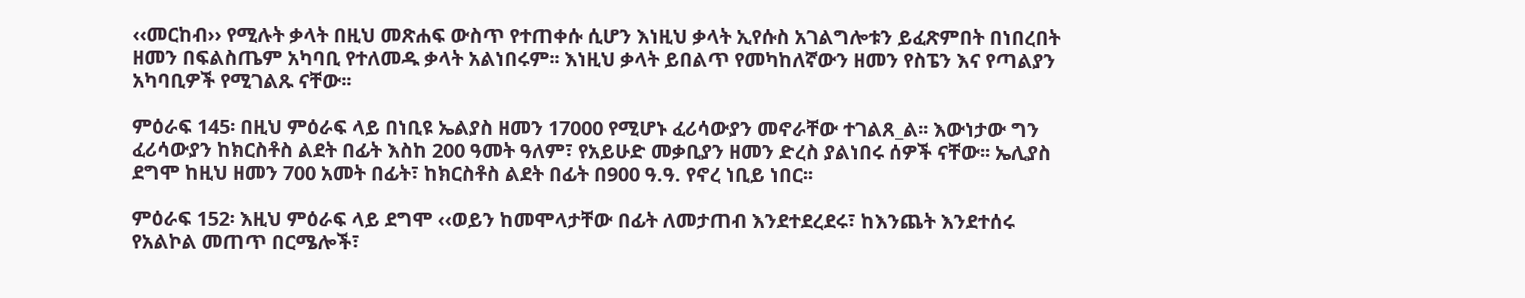‹‹መርከብ›› የሚሉት ቃላት በዚህ መጽሐፍ ውስጥ የተጠቀሱ ሲሆን እነዚህ ቃላት ኢየሱስ አገልግሎቱን ይፈጽምበት በነበረበት ዘመን በፍልስጤም አካባቢ የተለመዱ ቃላት አልነበሩም፡፡ እነዚህ ቃላት ይበልጥ የመካከለኛውን ዘመን የስፔን እና የጣልያን አካባቢዎች የሚገልጹ ናቸው፡፡

ምዕራፍ 145፡ በዚህ ምዕራፍ ላይ በነቢዩ ኤልያስ ዘመን 17000 የሚሆኑ ፈሪሳውያን መኖራቸው ተገልጸ_ል፡፡ እውነታው ግን ፈሪሳውያን ከክርስቶስ ልደት በፊት እስከ 200 ዓመት ዓለም፣ የአይሁድ መቃቢያን ዘመን ድረስ ያልነበሩ ሰዎች ናቸው፡፡ ኤሊያስ ደግሞ ከዚህ ዘመን 700 አመት በፊት፣ ከክርስቶስ ልደት በፊት በ900 ዓ.ዓ. የኖረ ነቢይ ነበር፡፡

ምዕራፍ 152፡ እዚህ ምዕራፍ ላይ ደግሞ ‹‹ወይን ከመሞላታቸው በፊት ለመታጠብ እንደተደረደሩ፣ ከእንጨት እንደተሰሩ የአልኮል መጠጥ በርሜሎች፣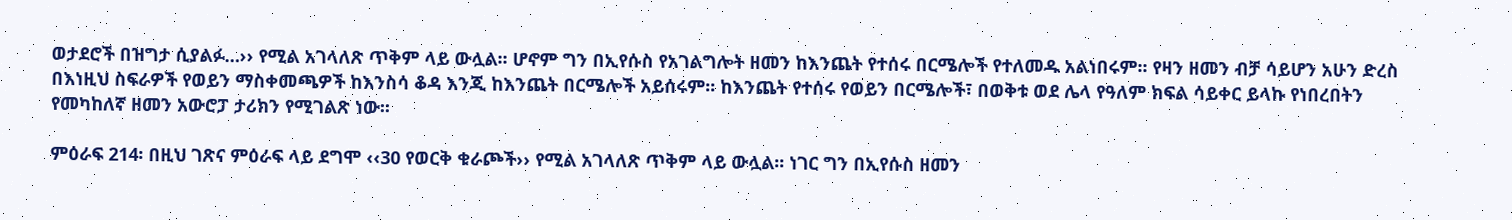ወታደሮች በዝግታ ሲያልፉ…›› የሚል አገላለጽ ጥቅም ላይ ውሏል፡፡ ሆኖም ግን በኢየሱስ የአገልግሎት ዘመን ከእንጨት የተሰሩ በርሜሎች የተለመዱ አልነበሩም፡፡ የዛን ዘመን ብቻ ሳይሆን አሁን ድረስ በእነዚህ ስፍራዎች የወይን ማስቀመጫዎች ከእንስሳ ቆዳ እንጂ ከእንጨት በርሜሎች አይሰሩም፡፡ ከእንጨት የተሰሩ የወይን በርሜሎች፣ በወቅቱ ወደ ሌላ የዓለም ክፍል ሳይቀር ይላኩ የነበረበትን የመካከለኛ ዘመን አውሮፓ ታሪክን የሚገልጽ ነው፡፡

ምዕራፍ 214፡ በዚህ ገጽና ምዕራፍ ላይ ደግሞ ‹‹30 የወርቅ ቁራጮች›› የሚል አገላለጽ ጥቅም ላይ ውሏል፡፡ ነገር ግን በኢየሱስ ዘመን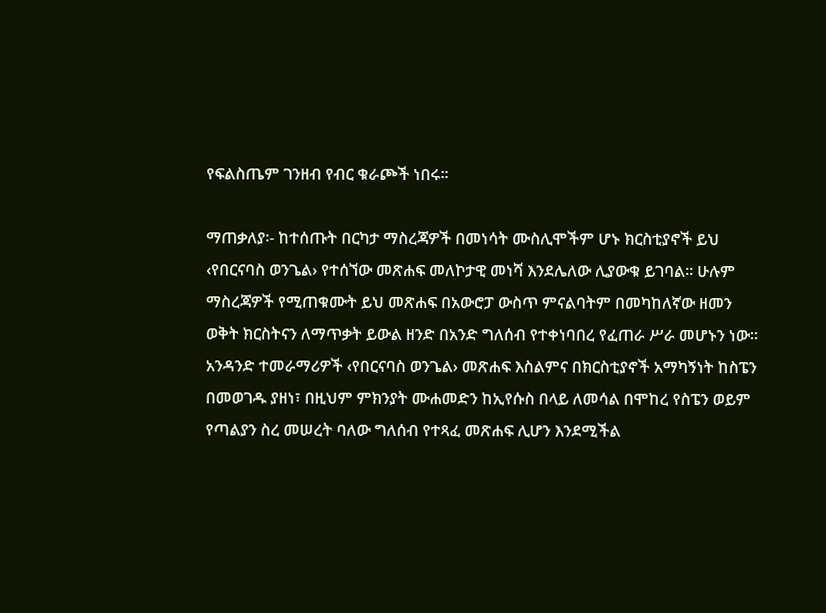የፍልስጤም ገንዘብ የብር ቁራጮች ነበሩ፡፡

ማጠቃለያ፡- ከተሰጡት በርካታ ማስረጃዎች በመነሳት ሙስሊሞችም ሆኑ ክርስቲያኖች ይህ ‹የበርናባስ ወንጌል› የተሰኘው መጽሐፍ መለኮታዊ መነሻ እንደሌለው ሊያውቁ ይገባል፡፡ ሁሉም ማስረጃዎች የሚጠቁሙት ይህ መጽሐፍ በአውሮፓ ውስጥ ምናልባትም በመካከለኛው ዘመን ወቅት ክርስትናን ለማጥቃት ይውል ዘንድ በአንድ ግለሰብ የተቀነባበረ የፈጠራ ሥራ መሆኑን ነው፡፡ አንዳንድ ተመራማሪዎች ‹የበርናባስ ወንጌል› መጽሐፍ እስልምና በክርስቲያኖች አማካኝነት ከስፔን በመወገዱ ያዘነ፣ በዚህም ምክንያት ሙሐመድን ከኢየሱስ በላይ ለመሳል በሞከረ የስፔን ወይም የጣልያን ስረ መሠረት ባለው ግለሰብ የተጻፈ መጽሐፍ ሊሆን እንደሚችል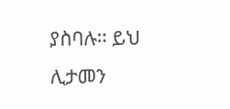ያስባሉ፡፡ ይህ ሊታመን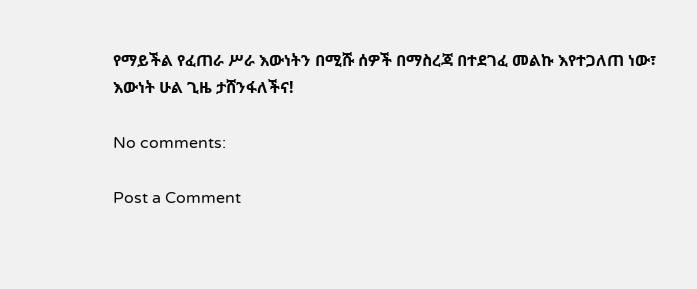የማይችል የፈጠራ ሥራ እውነትን በሚሹ ሰዎች በማስረጃ በተደገፈ መልኩ እየተጋለጠ ነው፣ እውነት ሁል ጊዜ ታሸንፋለችና!

No comments:

Post a Comment